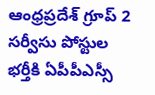ఆంధ్రప్రదేశ్ గ్రూప్ 2 సర్వీసు పోస్టుల భర్తీకి ఏపీపీఎస్సీ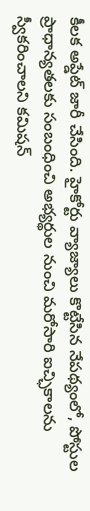కీలక అప్డేట్ జారీ చేసింది. హైకోర్టు వ్యాజ్యాలు కొట్టేసిన నేపథ్యంలో, పోస్టుల ప్రాధాన్యతలకు సంబంధించి అభ్యర్థుల నుంచి మరోసారి ఐచ్ఛికాలను స్వీకరించాలని కమిషన్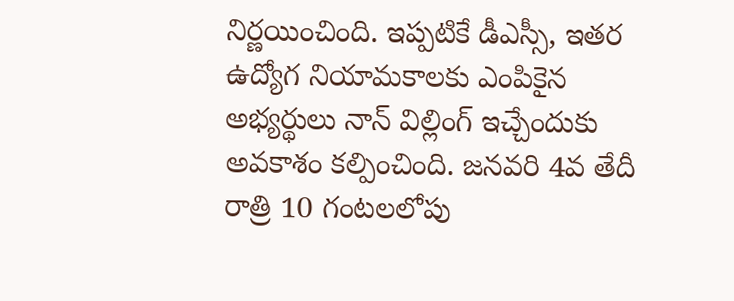నిర్ణయించింది. ఇప్పటికే డీఎస్సీ, ఇతర ఉద్యోగ నియామకాలకు ఎంపికైన అభ్యర్థులు నాన్ విల్లింగ్ ఇచ్చేందుకు అవకాశం కల్పించింది. జనవరి 4వ తేదీ రాత్రి 10 గంటలలోపు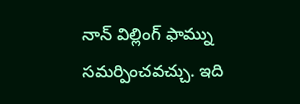నాన్ విల్లింగ్ ఫామ్ను సమర్పించవచ్చు. ఇది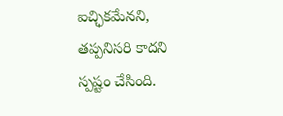ఐచ్ఛికమేనని, తప్పనిసరి కాదని స్పష్టం చేసింది.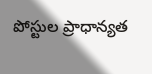పోస్టుల ప్రాధాన్యత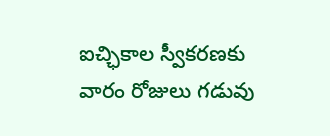ఐచ్ఛికాల స్వీకరణకు వారం రోజులు గడువు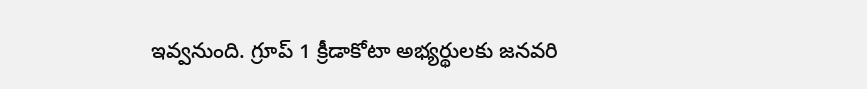ఇవ్వనుంది. గ్రూప్ 1 క్రీడాకోటా అభ్యర్థులకు జనవరి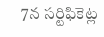7న సర్టిఫికెట్ల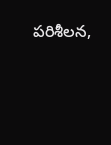పరిశీలన,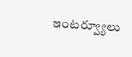ఇంటర్వ్యూలు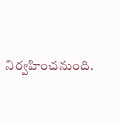నిర్వహించనుంది.